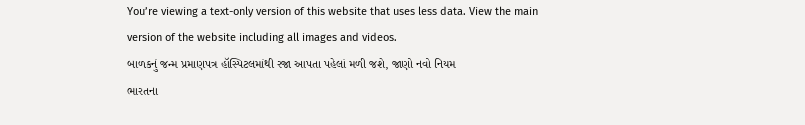You’re viewing a text-only version of this website that uses less data. View the main version of the website including all images and videos.
બાળકનું જન્મ પ્રમાણપત્ર હૉસ્પિટલમાંથી રજા આપતા પહેલાં મળી જશે, જાણો નવો નિયમ
ભારતના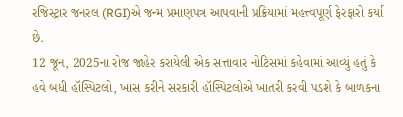રજિસ્ટ્રાર જનરલ (RGI)એ જન્મ પ્રમાણપત્ર આપવાની પ્રક્રિયામાં મહત્ત્વપૂર્ણ ફેરફારો કર્યા છે.
12 જૂન, 2025ના રોજ જાહેર કરાયેલી એક સત્તાવાર નોટિસમાં કહેવામાં આવ્યું હતું કે હવે બધી હૉસ્પિટલો, ખાસ કરીને સરકારી હૉસ્પિટલોએ ખાતરી કરવી પડશે કે બાળકના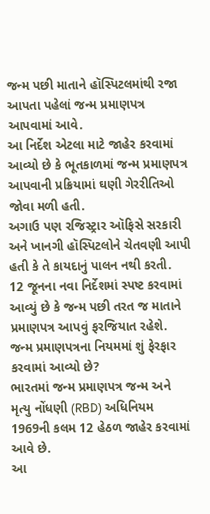જન્મ પછી માતાને હૉસ્પિટલમાંથી રજા આપતા પહેલાં જન્મ પ્રમાણપત્ર આપવામાં આવે.
આ નિર્દેશ એટલા માટે જાહેર કરવામાં આવ્યો છે કે ભૂતકાળમાં જન્મ પ્રમાણપત્ર આપવાની પ્રક્રિયામાં ઘણી ગેરરીતિઓ જોવા મળી હતી.
અગાઉ પણ રજિસ્ટ્રાર ઑફિસે સરકારી અને ખાનગી હૉસ્પિટલોને ચેતવણી આપી હતી કે તે કાયદાનું પાલન નથી કરતી.
12 જૂનના નવા નિર્દેશમાં સ્પષ્ટ કરવામાં આવ્યું છે કે જન્મ પછી તરત જ માતાને પ્રમાણપત્ર આપવું ફરજિયાત રહેશે.
જન્મ પ્રમાણપત્રના નિયમમાં શું ફેરફાર કરવામાં આવ્યો છે?
ભારતમાં જન્મ પ્રમાણપત્ર જન્મ અને મૃત્યુ નોંધણી (RBD) અધિનિયમ 1969ની કલમ 12 હેઠળ જાહેર કરવામાં આવે છે.
આ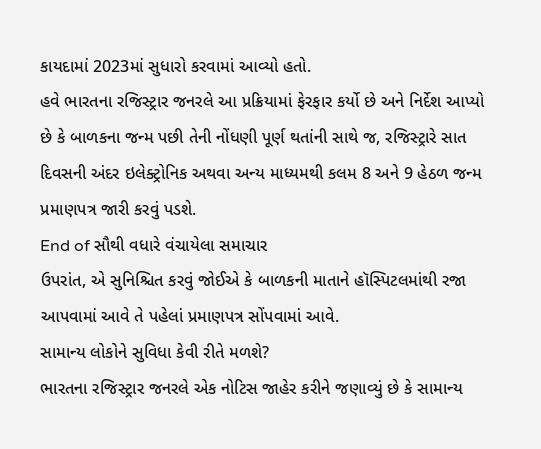કાયદામાં 2023માં સુધારો કરવામાં આવ્યો હતો.
હવે ભારતના રજિસ્ટ્રાર જનરલે આ પ્રક્રિયામાં ફેરફાર કર્યો છે અને નિર્દેશ આપ્યો છે કે બાળકના જન્મ પછી તેની નોંધણી પૂર્ણ થતાંની સાથે જ, રજિસ્ટ્રારે સાત દિવસની અંદર ઇલેક્ટ્રોનિક અથવા અન્ય માધ્યમથી કલમ 8 અને 9 હેઠળ જન્મ પ્રમાણપત્ર જારી કરવું પડશે.
End of સૌથી વધારે વંચાયેલા સમાચાર
ઉપરાંત, એ સુનિશ્ચિત કરવું જોઈએ કે બાળકની માતાને હૉસ્પિટલમાંથી રજા આપવામાં આવે તે પહેલાં પ્રમાણપત્ર સોંપવામાં આવે.
સામાન્ય લોકોને સુવિધા કેવી રીતે મળશે?
ભારતના રજિસ્ટ્રાર જનરલે એક નોટિસ જાહેર કરીને જણાવ્યું છે કે સામાન્ય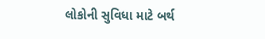લોકોની સુવિધા માટે બર્થ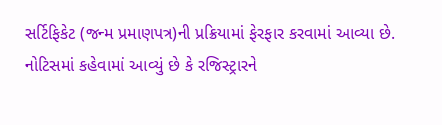સર્ટિફિકેટ (જન્મ પ્રમાણપત્ર)ની પ્રક્રિયામાં ફેરફાર કરવામાં આવ્યા છે.
નોટિસમાં કહેવામાં આવ્યું છે કે રજિસ્ટ્રારને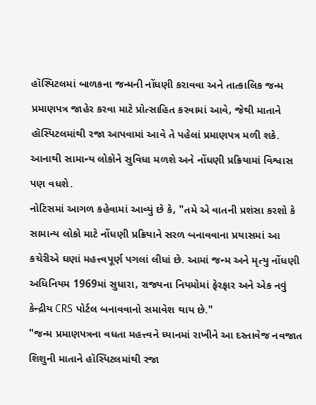હૉસ્પિટલમાં બાળકના જન્મની નોંધણી કરાવવા અને તાત્કાલિક જન્મ પ્રમાણપત્ર જાહેર કરવા માટે પ્રોત્સાહિત કરવામાં આવે, જેથી માતાને હૉસ્પિટલમાંથી રજા આપવામાં આવે તે પહેલાં પ્રમાણપત્ર મળી શકે.
આનાથી સામાન્ય લોકોને સુવિધા મળશે અને નોંધણી પ્રક્રિયામાં વિશ્વાસ પણ વધશે.
નોટિસમાં આગળ કહેવામાં આવ્યું છે કે, "તમે એ વાતની પ્રશંસા કરશો કે સામાન્ય લોકો માટે નોંધણી પ્રક્રિયાને સરળ બનાવવાના પ્રયાસમાં આ કચેરીએ ઘણાં મહત્ત્વપૂર્ણ પગલાં લીધાં છે. આમાં જન્મ અને મૃત્યુ નોંધણી અધિનિયમ 1969માં સુધારા, રાજ્યના નિયમોમાં ફેરફાર અને એક નવું કેન્દ્રીય CRS પોર્ટલ બનાવવાનો સમાવેશ થાય છે."
"જન્મ પ્રમાણપત્રના વધતા મહત્ત્વને ધ્યાનમાં રાખીને આ દસ્તાવેજ નવજાત શિશુની માતાને હૉસ્પિટલમાંથી રજા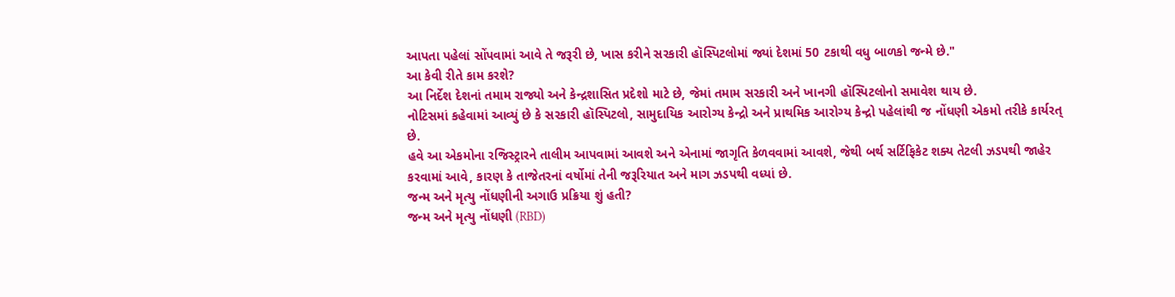આપતા પહેલાં સોંપવામાં આવે તે જરૂરી છે, ખાસ કરીને સરકારી હૉસ્પિટલોમાં જ્યાં દેશમાં 50 ટકાથી વધુ બાળકો જન્મે છે."
આ કેવી રીતે કામ કરશે?
આ નિર્દેશ દેશનાં તમામ રાજ્યો અને કેન્દ્રશાસિત પ્રદેશો માટે છે, જેમાં તમામ સરકારી અને ખાનગી હૉસ્પિટલોનો સમાવેશ થાય છે.
નોટિસમાં કહેવામાં આવ્યું છે કે સરકારી હૉસ્પિટલો, સામુદાયિક આરોગ્ય કેન્દ્રો અને પ્રાથમિક આરોગ્ય કેન્દ્રો પહેલાંથી જ નોંધણી એકમો તરીકે કાર્યરત્ છે.
હવે આ એકમોના રજિસ્ટ્રારને તાલીમ આપવામાં આવશે અને એનામાં જાગૃતિ કેળવવામાં આવશે, જેથી બર્થ સર્ટિફિકેટ શક્ય તેટલી ઝડપથી જાહેર કરવામાં આવે, કારણ કે તાજેતરનાં વર્ષોમાં તેની જરૂરિયાત અને માગ ઝડપથી વધ્યાં છે.
જન્મ અને મૃત્યુ નોંધણીની અગાઉ પ્રક્રિયા શું હતી?
જન્મ અને મૃત્યુ નોંધણી (RBD)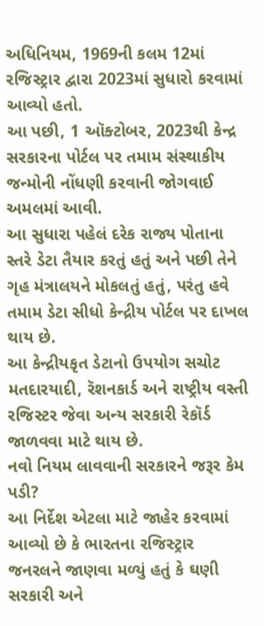અધિનિયમ, 1969ની કલમ 12માં રજિસ્ટ્રાર દ્વારા 2023માં સુધારો કરવામાં આવ્યો હતો.
આ પછી, 1 ઑક્ટોબર, 2023થી કેન્દ્ર સરકારના પોર્ટલ પર તમામ સંસ્થાકીય જન્મોની નોંધણી કરવાની જોગવાઈ અમલમાં આવી.
આ સુધારા પહેલં દરેક રાજ્ય પોતાના સ્તરે ડેટા તૈયાર કરતું હતું અને પછી તેને ગૃહ મંત્રાલયને મોકલતું હતું, પરંતુ હવે તમામ ડેટા સીધો કેન્દ્રીય પોર્ટલ પર દાખલ થાય છે.
આ કેન્દ્રીયકૃત ડેટાનો ઉપયોગ સચોટ મતદારયાદી, રૅશનકાર્ડ અને રાષ્ટ્રીય વસ્તી રજિસ્ટર જેવા અન્ય સરકારી રેકૉર્ડ જાળવવા માટે થાય છે.
નવો નિયમ લાવવાની સરકારને જરૂર કેમ પડી?
આ નિર્દેશ એટલા માટે જાહેર કરવામાં આવ્યો છે કે ભારતના રજિસ્ટ્રાર જનરલને જાણવા મળ્યું હતું કે ઘણી સરકારી અને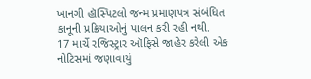ખાનગી હૉસ્પિટલો જન્મ પ્રમાણપત્ર સંબંધિત કાનૂની પ્રક્રિયાઓનું પાલન કરી રહી નથી.
17 માર્ચે રજિસ્ટ્રાર ઑફિસે જાહેર કરેલી એક નોટિસમાં જણાવાયું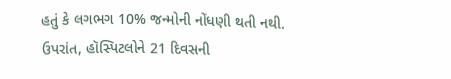હતું કે લગભગ 10% જન્મોની નોંધણી થતી નથી.
ઉપરાંત, હૉસ્પિટલોને 21 દિવસની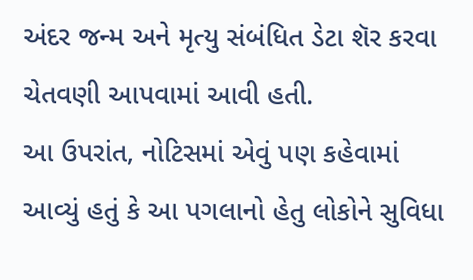અંદર જન્મ અને મૃત્યુ સંબંધિત ડેટા શૅર કરવા ચેતવણી આપવામાં આવી હતી.
આ ઉપરાંત, નોટિસમાં એવું પણ કહેવામાં આવ્યું હતું કે આ પગલાનો હેતુ લોકોને સુવિધા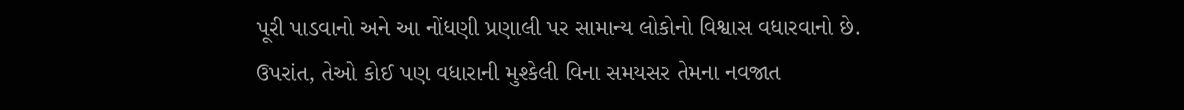પૂરી પાડવાનો અને આ નોંધણી પ્રણાલી પર સામાન્ય લોકોનો વિશ્વાસ વધારવાનો છે.
ઉપરાંત, તેઓ કોઈ પણ વધારાની મુશ્કેલી વિના સમયસર તેમના નવજાત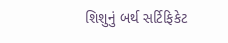શિશુનું બર્થ સર્ટિફિકેટ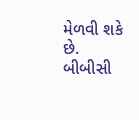મેળવી શકે છે.
બીબીસી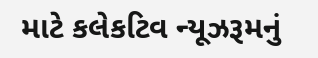માટે કલેકટિવ ન્યૂઝરૂમનું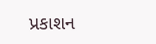પ્રકાશન